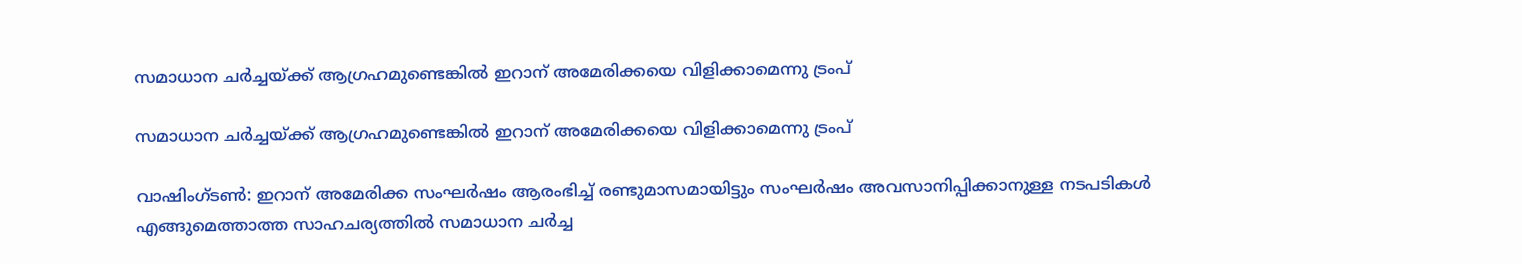സമാധാന ചര്‍ച്ചയ്ക്ക് ആഗ്രഹമുണ്ടെങ്കില്‍ ഇറാന് അമേരിക്കയെ വിളിക്കാമെന്നു ട്രംപ്

സമാധാന ചര്‍ച്ചയ്ക്ക് ആഗ്രഹമുണ്ടെങ്കില്‍ ഇറാന് അമേരിക്കയെ വിളിക്കാമെന്നു ട്രംപ്

വാഷിംഗ്ടണ്‍: ഇറാന് അമേരിക്ക സംഘര്‍ഷം ആരംഭിച്ച് രണ്ടുമാസമായിട്ടും സംഘര്‍ഷം അവസാനിപ്പിക്കാനുള്ള നടപടികള്‍ എങ്ങുമെത്താത്ത സാഹചര്യത്തില്‍ സമാധാന ചര്‍ച്ച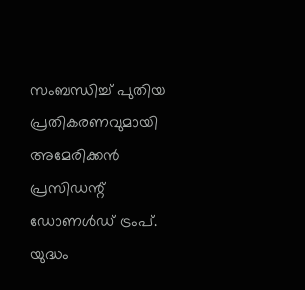സംബന്ധിച്ച് പുതിയ പ്രതികരണവുമായി അമേരിക്കന്‍ പ്രസിഡന്റ് ഡോണള്‍ഡ് ട്രംപ്. യുദ്ധം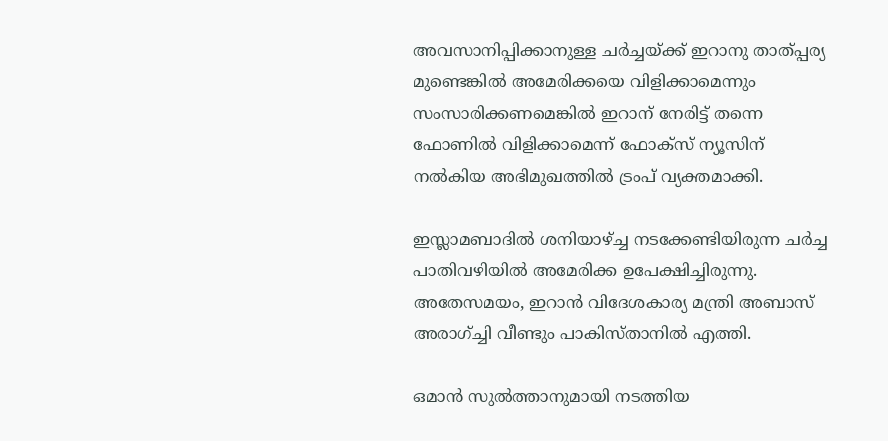അവസാനിപ്പിക്കാനുള്ള ചര്‍ച്ചയ്ക്ക് ഇറാനു താത്പ്പര്യ മുണ്ടെങ്കില്‍ അമേരിക്കയെ വിളിക്കാമെന്നും സംസാരിക്കണമെങ്കില്‍ ഇറാന് നേരിട്ട് തന്നെ ഫോണില്‍ വിളിക്കാമെന്ന് ഫോക്‌സ് ന്യൂസിന് നല്‍കിയ അഭിമുഖത്തില്‍ ട്രംപ് വ്യക്തമാക്കി.

ഇസ്ലാമബാദില്‍ ശനിയാഴ്ച്ച നടക്കേണ്ടിയിരുന്ന ചര്‍ച്ച പാതിവഴിയില്‍ അമേരിക്ക ഉപേക്ഷിച്ചിരുന്നു. അതേസമയം, ഇറാന്‍ വിദേശകാര്യ മന്ത്രി അബാസ് അരാഗ്ച്ചി വീണ്ടും പാകിസ്താനില്‍ എത്തി.

ഒമാന്‍ സുല്‍ത്താനുമായി നടത്തിയ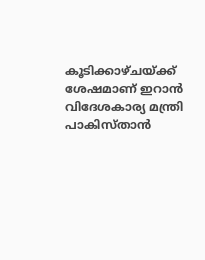കൂടിക്കാഴ്ചയ്ക്ക് ശേഷമാണ് ഇറാന്‍ വിദേശകാര്യ മന്ത്രി പാകിസ്താന്‍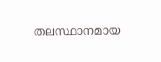തലസ്ഥാനമായ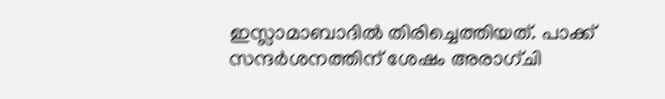ഇസ്ലാമാബാദില്‍ തിരിച്ചെത്തിയത്. പാക്ക് സന്ദര്‍ശനത്തിന് ശേഷം അരാഗ്ചി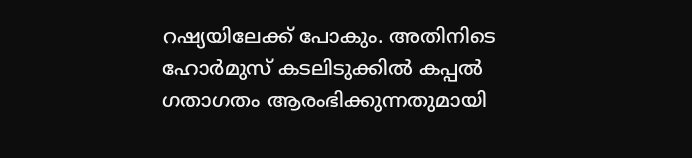റഷ്യയിലേക്ക് പോകും. അതിനിടെ ഹോര്‍മുസ് കടലിടുക്കില്‍ കപ്പല്‍ ഗതാഗതം ആരംഭിക്കുന്നതുമായി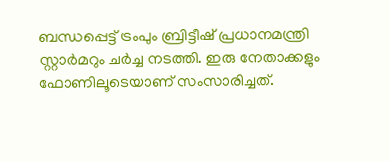ബന്ധപ്പെട്ട് ട്രംപും ബ്രിട്ടീഷ് പ്രധാനമന്ത്രി സ്റ്റാര്‍മറും ചര്‍ച്ച നടത്തി. ഇരു നേതാക്കളും ഫോണിലൂടെയാണ് സംസാരിച്ചത്.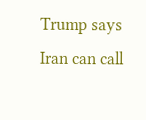Trump says Iran can call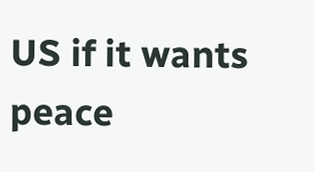US if it wants peace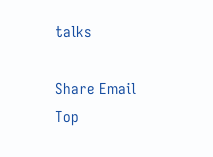talks

Share Email
Top